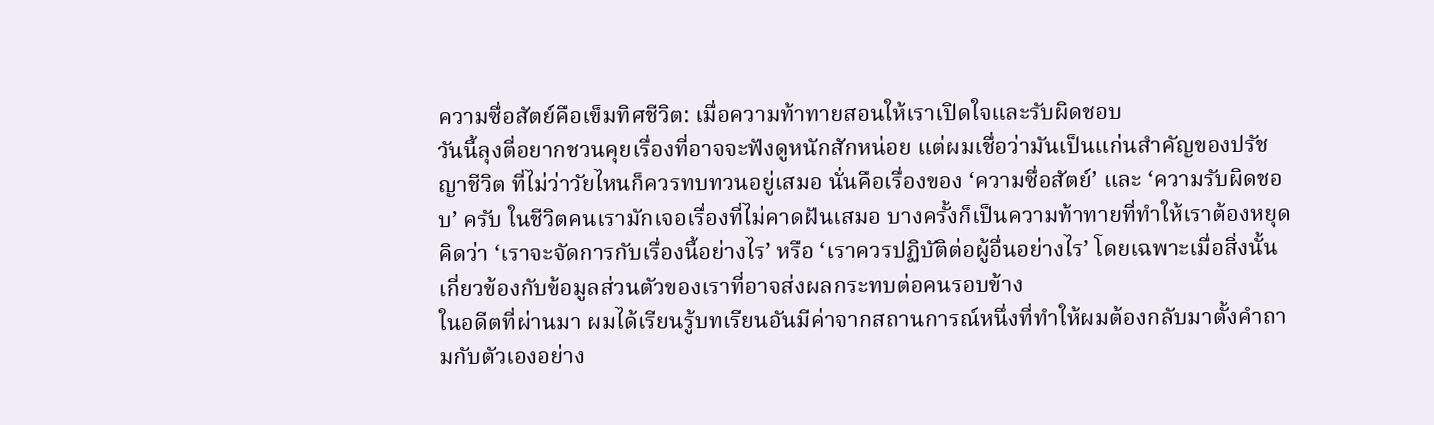ความซื่อสัตย์คือเข็มทิศชีวิต: เมื่อความท้าทายสอนให้เราเปิดใจและรับผิดชอบ
วันนี้ลุงตี่อยากชวนคุยเรื่องที่อาจจะฟังดูหนักสักหน่อย แต่ผมเชื่อว่ามันเป็นแก่นสำคัญของปรัชญาชีวิต ที่ไม่ว่าวัยไหนก็ควรทบทวนอยู่เสมอ นั่นคือเรื่องของ ‘ความซื่อสัตย์’ และ ‘ความรับผิดชอบ’ ครับ ในชีวิตคนเรามักเจอเรื่องที่ไม่คาดฝันเสมอ บางครั้งก็เป็นความท้าทายที่ทำให้เราต้องหยุดคิดว่า ‘เราจะจัดการกับเรื่องนี้อย่างไร’ หรือ ‘เราควรปฏิบัติต่อผู้อื่นอย่างไร’ โดยเฉพาะเมื่อสิ่งนั้นเกี่ยวข้องกับข้อมูลส่วนตัวของเราที่อาจส่งผลกระทบต่อคนรอบข้าง
ในอดีตที่ผ่านมา ผมได้เรียนรู้บทเรียนอันมีค่าจากสถานการณ์หนึ่งที่ทำให้ผมต้องกลับมาตั้งคำถามกับตัวเองอย่าง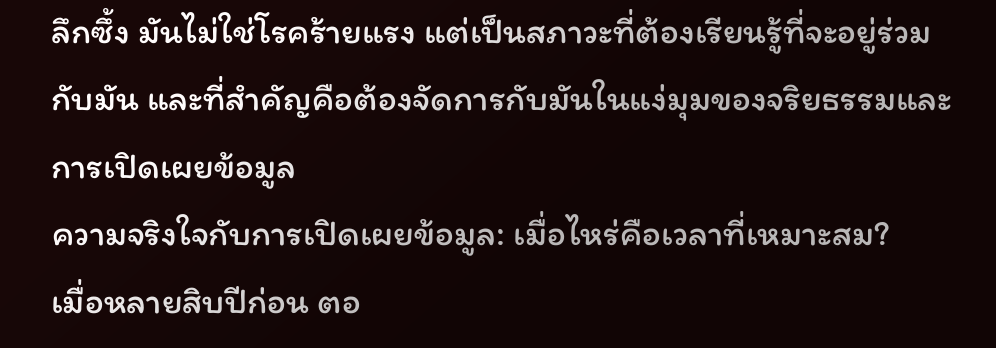ลึกซึ้ง มันไม่ใช่โรคร้ายแรง แต่เป็นสภาวะที่ต้องเรียนรู้ที่จะอยู่ร่วมกับมัน และที่สำคัญคือต้องจัดการกับมันในแง่มุมของจริยธรรมและการเปิดเผยข้อมูล
ความจริงใจกับการเปิดเผยข้อมูล: เมื่อไหร่คือเวลาที่เหมาะสม?
เมื่อหลายสิบปีก่อน ตอ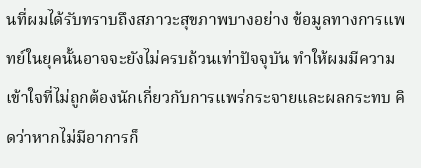นที่ผมได้รับทราบถึงสภาวะสุขภาพบางอย่าง ข้อมูลทางการแพทย์ในยุคนั้นอาจจะยังไม่ครบถ้วนเท่าปัจจุบัน ทำให้ผมมีความเข้าใจที่ไม่ถูกต้องนักเกี่ยวกับการแพร่กระจายและผลกระทบ คิดว่าหากไม่มีอาการก็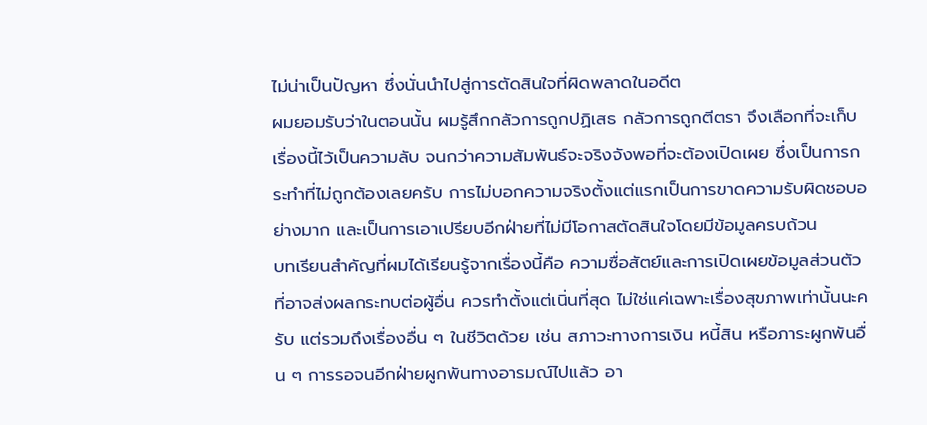ไม่น่าเป็นปัญหา ซึ่งนั่นนำไปสู่การตัดสินใจที่ผิดพลาดในอดีต
ผมยอมรับว่าในตอนนั้น ผมรู้สึกกลัวการถูกปฏิเสธ กลัวการถูกตีตรา จึงเลือกที่จะเก็บเรื่องนี้ไว้เป็นความลับ จนกว่าความสัมพันธ์จะจริงจังพอที่จะต้องเปิดเผย ซึ่งเป็นการกระทำที่ไม่ถูกต้องเลยครับ การไม่บอกความจริงตั้งแต่แรกเป็นการขาดความรับผิดชอบอย่างมาก และเป็นการเอาเปรียบอีกฝ่ายที่ไม่มีโอกาสตัดสินใจโดยมีข้อมูลครบถ้วน
บทเรียนสำคัญที่ผมได้เรียนรู้จากเรื่องนี้คือ ความซื่อสัตย์และการเปิดเผยข้อมูลส่วนตัวที่อาจส่งผลกระทบต่อผู้อื่น ควรทำตั้งแต่เนิ่นที่สุด ไม่ใช่แค่เฉพาะเรื่องสุขภาพเท่านั้นนะครับ แต่รวมถึงเรื่องอื่น ๆ ในชีวิตด้วย เช่น สภาวะทางการเงิน หนี้สิน หรือภาระผูกพันอื่น ๆ การรอจนอีกฝ่ายผูกพันทางอารมณ์ไปแล้ว อา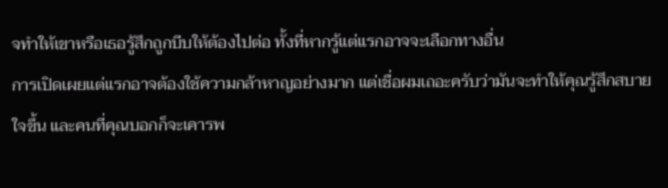จทำให้เขาหรือเธอรู้สึกถูกบีบให้ต้องไปต่อ ทั้งที่หากรู้แต่แรกอาจจะเลือกทางอื่น
การเปิดเผยแต่แรกอาจต้องใช้ความกล้าหาญอย่างมาก แต่เชื่อผมเถอะครับว่ามันจะทำให้คุณรู้สึกสบายใจขึ้น และคนที่คุณบอกก็จะเคารพ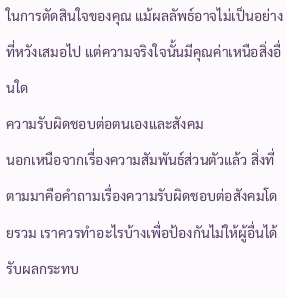ในการตัดสินใจของคุณ แม้ผลลัพธ์อาจไม่เป็นอย่างที่หวังเสมอไป แต่ความจริงใจนั้นมีคุณค่าเหนือสิ่งอื่นใด
ความรับผิดชอบต่อตนเองและสังคม
นอกเหนือจากเรื่องความสัมพันธ์ส่วนตัวแล้ว สิ่งที่ตามมาคือคำถามเรื่องความรับผิดชอบต่อสังคมโดยรวม เราควรทำอะไรบ้างเพื่อป้องกันไม่ให้ผู้อื่นได้รับผลกระทบ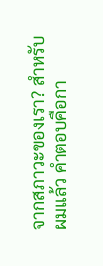จากสภาวะของเรา? สำหรับผมแล้ว คำตอบคือกา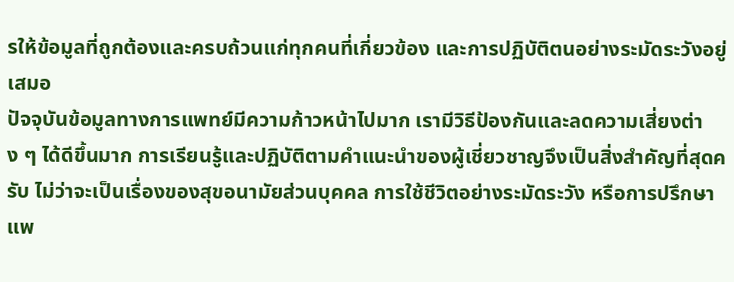รให้ข้อมูลที่ถูกต้องและครบถ้วนแก่ทุกคนที่เกี่ยวข้อง และการปฏิบัติตนอย่างระมัดระวังอยู่เสมอ
ปัจจุบันข้อมูลทางการแพทย์มีความก้าวหน้าไปมาก เรามีวิธีป้องกันและลดความเสี่ยงต่าง ๆ ได้ดีขึ้นมาก การเรียนรู้และปฏิบัติตามคำแนะนำของผู้เชี่ยวชาญจึงเป็นสิ่งสำคัญที่สุดครับ ไม่ว่าจะเป็นเรื่องของสุขอนามัยส่วนบุคคล การใช้ชีวิตอย่างระมัดระวัง หรือการปรึกษาแพ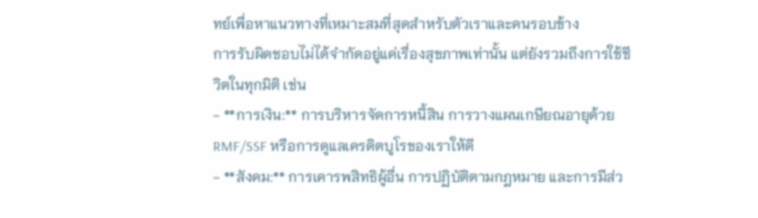ทย์เพื่อหาแนวทางที่เหมาะสมที่สุดสำหรับตัวเราและคนรอบข้าง
การรับผิดชอบไม่ได้จำกัดอยู่แค่เรื่องสุขภาพเท่านั้น แต่ยังรวมถึงการใช้ชีวิตในทุกมิติ เช่น
- **การเงิน:** การบริหารจัดการหนี้สิน การวางแผนเกษียณอายุด้วย RMF/SSF หรือการดูแลเครดิตบูโรของเราให้ดี
- **สังคม:** การเคารพสิทธิผู้อื่น การปฏิบัติตามกฎหมาย และการมีส่ว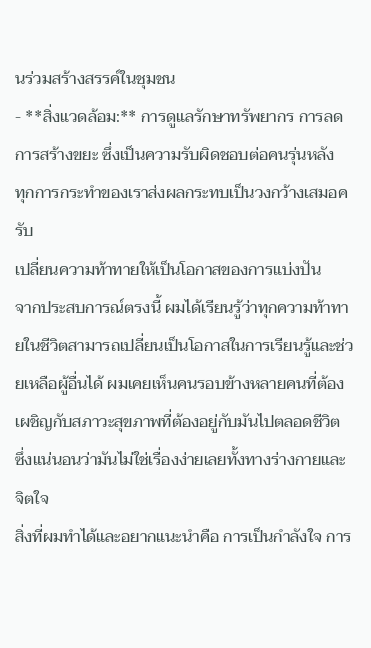นร่วมสร้างสรรค์ในชุมชน
- **สิ่งแวดล้อม:** การดูแลรักษาทรัพยากร การลดการสร้างขยะ ซึ่งเป็นความรับผิดชอบต่อคนรุ่นหลัง
ทุกการกระทำของเราส่งผลกระทบเป็นวงกว้างเสมอครับ
เปลี่ยนความท้าทายให้เป็นโอกาสของการแบ่งปัน
จากประสบการณ์ตรงนี้ ผมได้เรียนรู้ว่าทุกความท้าทายในชีวิตสามารถเปลี่ยนเป็นโอกาสในการเรียนรู้และช่วยเหลือผู้อื่นได้ ผมเคยเห็นคนรอบข้างหลายคนที่ต้องเผชิญกับสภาวะสุขภาพที่ต้องอยู่กับมันไปตลอดชีวิต ซึ่งแน่นอนว่ามันไม่ใช่เรื่องง่ายเลยทั้งทางร่างกายและจิตใจ
สิ่งที่ผมทำได้และอยากแนะนำคือ การเป็นกำลังใจ การ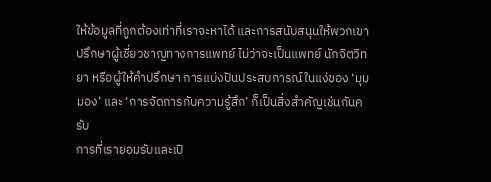ให้ข้อมูลที่ถูกต้องเท่าที่เราจะหาได้ และการสนับสนุนให้พวกเขาปรึกษาผู้เชี่ยวชาญทางการแพทย์ ไม่ว่าจะเป็นแพทย์ นักจิตวิทยา หรือผู้ให้คำปรึกษา การแบ่งปันประสบการณ์ในแง่ของ ‘มุมมอง’ และ ‘การจัดการกับความรู้สึก’ ก็เป็นสิ่งสำคัญเช่นกันครับ
การที่เรายอมรับและเปิ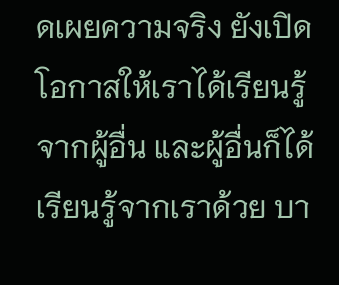ดเผยความจริง ยังเปิดโอกาสให้เราได้เรียนรู้จากผู้อื่น และผู้อื่นก็ได้เรียนรู้จากเราด้วย บา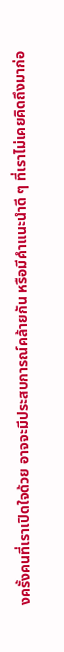งครั้งคนที่เราเปิดใจด้วย อาจจะมีประสบการณ์คล้ายกัน หรือมีคำแนะนำดี ๆ ที่เราไม่เคยคิดถึงมาก่อ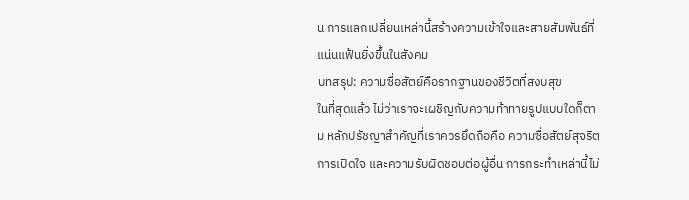น การแลกเปลี่ยนเหล่านี้สร้างความเข้าใจและสายสัมพันธ์ที่แน่นแฟ้นยิ่งขึ้นในสังคม
บทสรุป: ความซื่อสัตย์คือรากฐานของชีวิตที่สงบสุข
ในที่สุดแล้ว ไม่ว่าเราจะเผชิญกับความท้าทายรูปแบบใดก็ตาม หลักปรัชญาสำคัญที่เราควรยึดถือคือ ความซื่อสัตย์สุจริต การเปิดใจ และความรับผิดชอบต่อผู้อื่น การกระทำเหล่านี้ไม่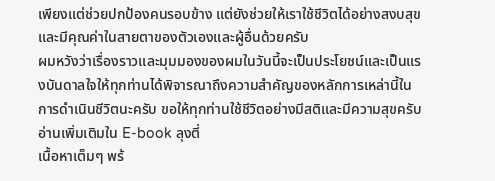เพียงแต่ช่วยปกป้องคนรอบข้าง แต่ยังช่วยให้เราใช้ชีวิตได้อย่างสงบสุขและมีคุณค่าในสายตาของตัวเองและผู้อื่นด้วยครับ
ผมหวังว่าเรื่องราวและมุมมองของผมในวันนี้จะเป็นประโยชน์และเป็นแรงบันดาลใจให้ทุกท่านได้พิจารณาถึงความสำคัญของหลักการเหล่านี้ในการดำเนินชีวิตนะครับ ขอให้ทุกท่านใช้ชีวิตอย่างมีสติและมีความสุขครับ
อ่านเพิ่มเติมใน E-book ลุงตี่
เนื้อหาเต็มๆ พร้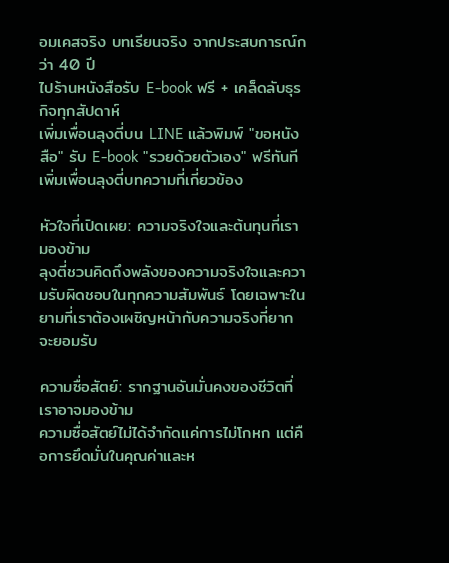อมเคสจริง บทเรียนจริง จากประสบการณ์กว่า 40 ปี
ไปร้านหนังสือรับ E-book ฟรี + เคล็ดลับธุรกิจทุกสัปดาห์
เพิ่มเพื่อนลุงตี่บน LINE แล้วพิมพ์ "ขอหนังสือ" รับ E-book "รวยด้วยตัวเอง" ฟรีทันที
เพิ่มเพื่อนลุงตี่บทความที่เกี่ยวข้อง

หัวใจที่เปิดเผย: ความจริงใจและต้นทุนที่เรามองข้าม
ลุงตี่ชวนคิดถึงพลังของความจริงใจและความรับผิดชอบในทุกความสัมพันธ์ โดยเฉพาะในยามที่เราต้องเผชิญหน้ากับความจริงที่ยากจะยอมรับ

ความซื่อสัตย์: รากฐานอันมั่นคงของชีวิตที่เราอาจมองข้าม
ความซื่อสัตย์ไม่ได้จำกัดแค่การไม่โกหก แต่คือการยึดมั่นในคุณค่าและห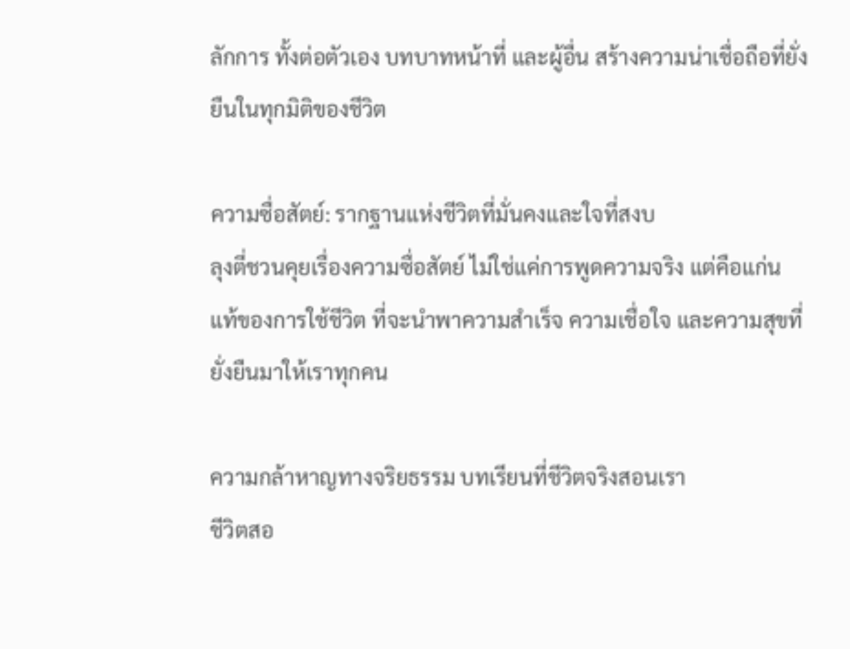ลักการ ทั้งต่อตัวเอง บทบาทหน้าที่ และผู้อื่น สร้างความน่าเชื่อถือที่ยั่งยืนในทุกมิติของชีวิต

ความซื่อสัตย์: รากฐานแห่งชีวิตที่มั่นคงและใจที่สงบ
ลุงตี่ชวนคุยเรื่องความซื่อสัตย์ ไม่ใช่แค่การพูดความจริง แต่คือแก่นแท้ของการใช้ชีวิต ที่จะนำพาความสำเร็จ ความเชื่อใจ และความสุขที่ยั่งยืนมาให้เราทุกคน

ความกล้าหาญทางจริยธรรม บทเรียนที่ชีวิตจริงสอนเรา
ชีวิตสอ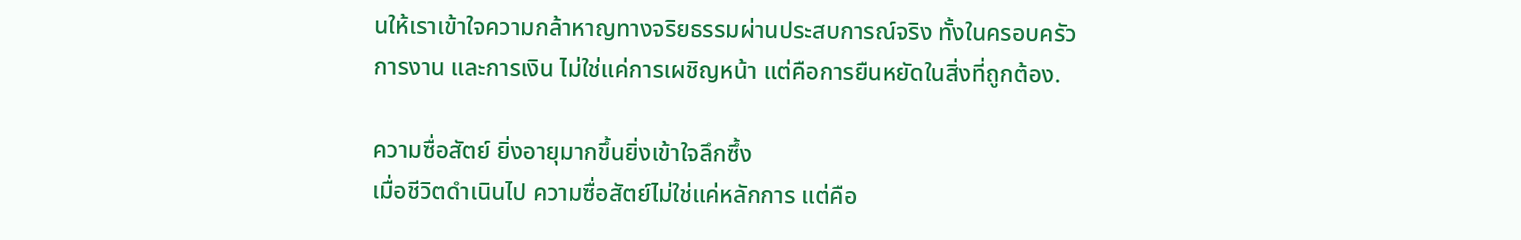นให้เราเข้าใจความกล้าหาญทางจริยธรรมผ่านประสบการณ์จริง ทั้งในครอบครัว การงาน และการเงิน ไม่ใช่แค่การเผชิญหน้า แต่คือการยืนหยัดในสิ่งที่ถูกต้อง.

ความซื่อสัตย์ ยิ่งอายุมากขึ้นยิ่งเข้าใจลึกซึ้ง
เมื่อชีวิตดำเนินไป ความซื่อสัตย์ไม่ใช่แค่หลักการ แต่คือ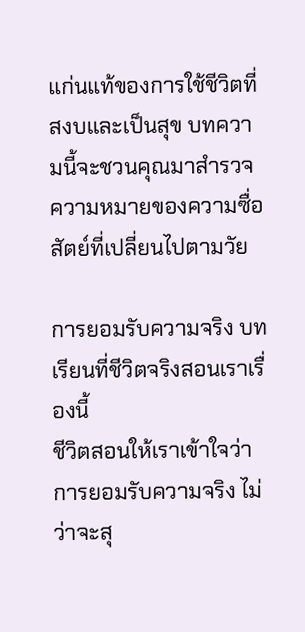แก่นแท้ของการใช้ชีวิตที่สงบและเป็นสุข บทความนี้จะชวนคุณมาสำรวจความหมายของความซื่อสัตย์ที่เปลี่ยนไปตามวัย

การยอมรับความจริง บทเรียนที่ชีวิตจริงสอนเราเรื่องนี้
ชีวิตสอนให้เราเข้าใจว่าการยอมรับความจริง ไม่ว่าจะสุ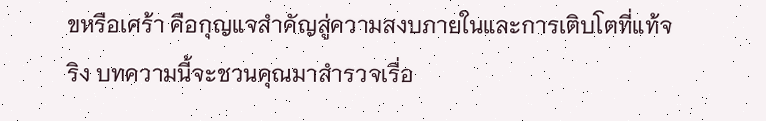ขหรือเศร้า คือกุญแจสำคัญสู่ความสงบภายในและการเติบโตที่แท้จริง บทความนี้จะชวนคุณมาสำรวจเรื่อ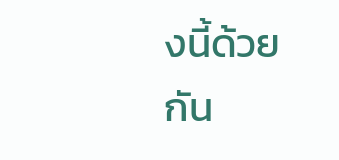งนี้ด้วยกัน